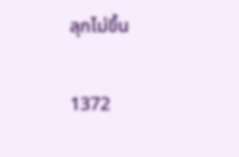ลุกไม่ขึ้น

1372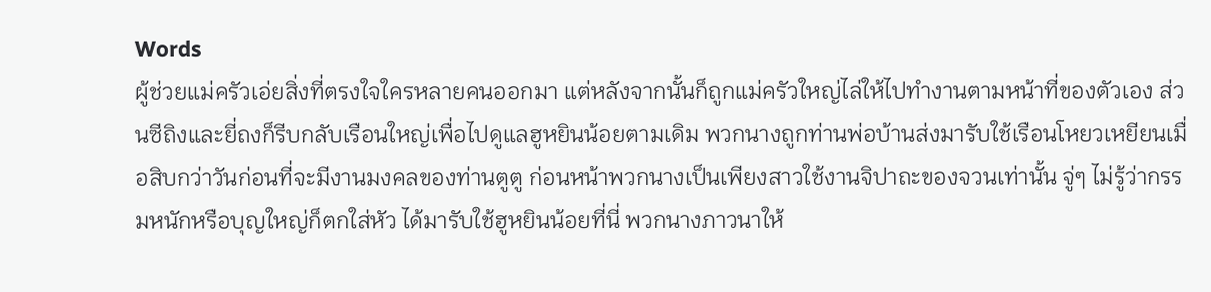Words
ผู้ช่วยแม่ครัวเอ่ยสิ่งที่ตรงใจใครหลายคนออกมา แต่หลังจากนั้นก็ถูกแม่ครัวใหญ่ไล่ให้ไปทำงานตามหน้าที่ของตัวเอง ส่วนซีถิงและยี่ถงก็รีบกลับเรือนใหญ่เพื่อไปดูแลฮูหยินน้อยตามเดิม พวกนางถูกท่านพ่อบ้านส่งมารับใช้เรือนโหยวเหยียนเมื่อสิบกว่าวันก่อนที่จะมีงานมงคลของท่านตูตู ก่อนหน้าพวกนางเป็นเพียงสาวใช้งานจิปาถะของจวนเท่านั้น จู่ๆ ไม่รู้ว่ากรรมหนักหรือบุญใหญ่ก็ตกใส่หัว ได้มารับใช้ฮูหยินน้อยที่นี่ พวกนางภาวนาให้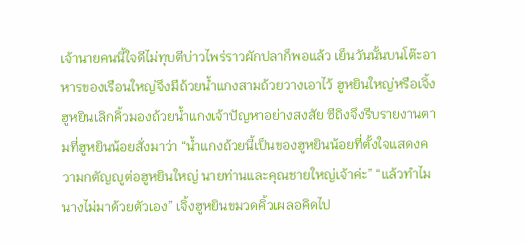เจ้านายคนนี้ใจดีไม่ทุบตีบ่าวไพร่ราวผักปลาก็พอแล้ว เย็นวันนั้นบนโต๊ะอาหารของเรือนใหญ่จึงมีถ้วยน้ำแกงสามถ้วยวางเอาไว้ ฮูหยินใหญ่หรือเจิ้งฮูหยินเลิกคิ้วมองถ้วยน้ำแกงเจ้าปัญหาอย่างสงสัย ซีถิงจึงรีบรายงานตามที่ฮูหยินน้อยสั่งมาว่า “น้ำแกงถ้วยนี้เป็นของฮูหยินน้อยที่ตั้งใจแสดงความกตัญญูต่อฮูหยินใหญ่ นายท่านและคุณชายใหญ่เจ้าค่ะ” “แล้วทำไมนางไม่มาด้วยตัวเอง” เจิ้งฮูหยินขมวดคิ้วเผลอคิดไป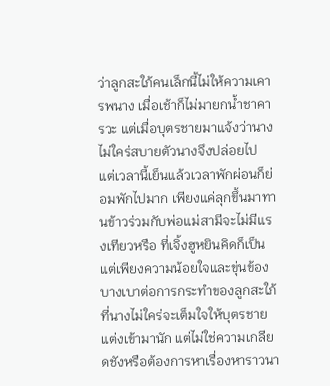ว่าลูกสะใภ้คนเล็กนี้ไม่ให้ความเคารพนาง เมื่อเช้าก็ไม่มายกน้ำชาคารวะ แต่เมื่อบุตรชายมาแจ้งว่านางไม่ใคร่สบายตัวนางจึงปล่อยไป แต่เวลานี้เย็นแล้วเวลาพักผ่อนก็ย่อมพักไปมาก เพียงแค่ลุกขึ้นมาทานข้าวร่วมกับพ่อแม่สามีจะไม่มีแรงเทียวหรือ ที่เจิ้งฮูหยินคิดก็เป็นแต่เพียงความน้อยใจและขุ่นข้องบางเบาต่อการกระทำของลูกสะใภ้ที่นางไม่ใคร่จะเต็มใจให้บุตรชายแต่งเข้ามานัก แต่ไม่ใช่ความเกลียดชังหรือต้องการหาเรื่องหาราวนา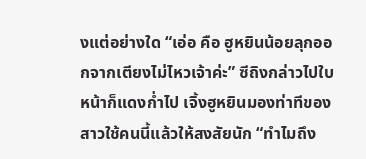งแต่อย่างใด “เอ่อ คือ ฮูหยินน้อยลุกออกจากเตียงไม่ไหวเจ้าค่ะ” ซีถิงกล่าวไปใบหน้าก็แดงก่ำไป เจิ้งฮูหยินมองท่าทีของสาวใช้คนนี้แล้วให้สงสัยนัก “ทำไมถึง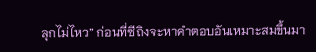ลุกไม่ไหว” ก่อนที่ซีถิงจะหาคำตอบอันเหมาะสมขึ้นมา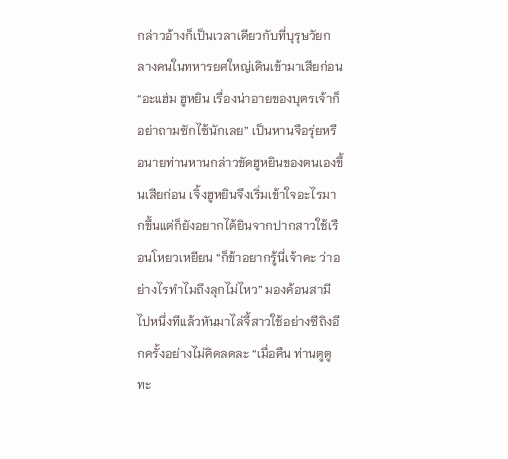กล่าวอ้างก็เป็นเวลาเดียวกับที่บุรุษวัยกลางคนในทหารยศใหญ่เดินเข้ามาเสียก่อน “อะแฮ่ม ฮูหยิน เรื่องน่าอายของบุตรเจ้าก็อย่าถามซักไซ้นักเลย” เป็นหานจือรุ่ยหรือนายท่านหานกล่าวขัดฮูหยินของตนเองขึ้นเสียก่อน เจิ้งฮูหยินจึงเริ่มเข้าใจอะไรมากขึ้นแต่ก็ยังอยากได้ยินจากปากสาวใช้เรือนโหยวเหยียน “ก็ข้าอยากรู้นี่เจ้าคะ ว่าอย่างไรทำไมถึงลุกไม่ไหว” มองค้อนสามีไปหนึ่งทีแล้วหันมาไล่จี้สาวใช้อย่างซีถิงอีกครั้งอย่างไม่คิดลดละ “เมื่อคืน ท่านตูตู ทะ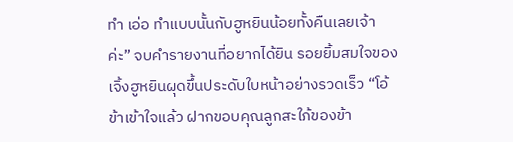ทำ เอ่อ ทำแบบนั้นกับฮูหยินน้อยทั้งคืนเลยเจ้าค่ะ” จบคำรายงานที่อยากได้ยิน รอยยิ้มสมใจของเจิ้งฮูหยินผุดขึ้นประดับใบหน้าอย่างรวดเร็ว “โอ้ ข้าเข้าใจแล้ว ฝากขอบคุณลูกสะใภ้ของข้า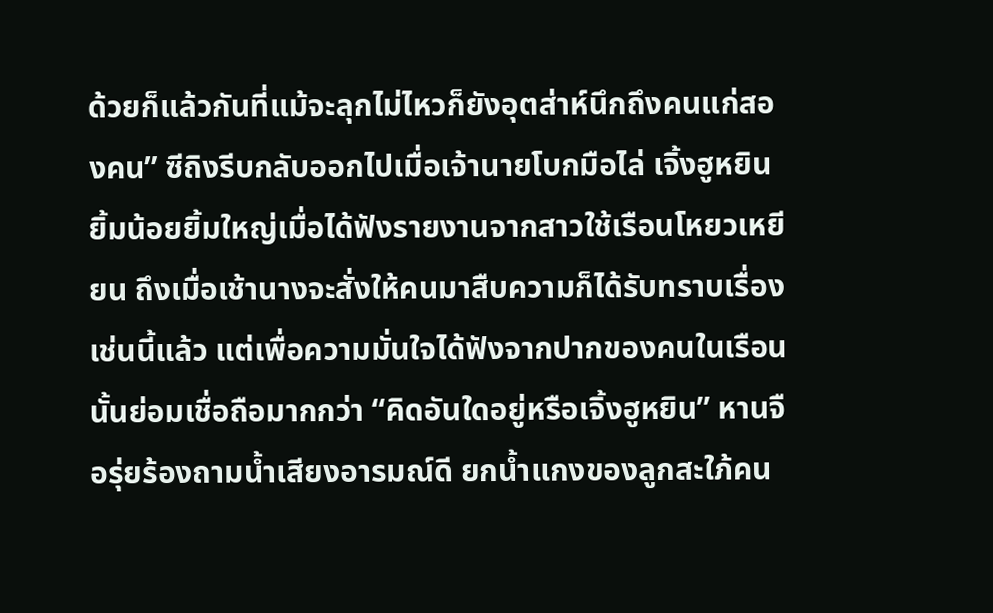ด้วยก็แล้วกันที่แม้จะลุกไม่ไหวก็ยังอุตส่าห์นึกถึงคนแก่สองคน” ซีถิงรีบกลับออกไปเมื่อเจ้านายโบกมือไล่ เจิ้งฮูหยินยิ้มน้อยยิ้มใหญ่เมื่อได้ฟังรายงานจากสาวใช้เรือนโหยวเหยียน ถึงเมื่อเช้านางจะสั่งให้คนมาสืบความก็ได้รับทราบเรื่องเช่นนี้แล้ว แต่เพื่อความมั่นใจได้ฟังจากปากของคนในเรือนนั้นย่อมเชื่อถือมากกว่า “คิดอันใดอยู่หรือเจิ้งฮูหยิน” หานจือรุ่ยร้องถามน้ำเสียงอารมณ์ดี ยกน้ำแกงของลูกสะใภ้คน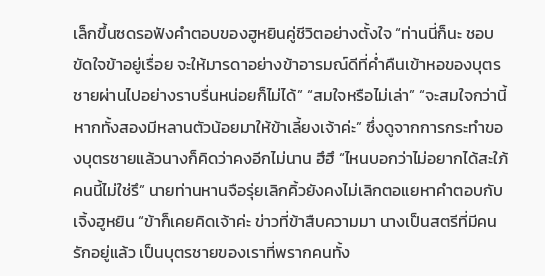เล็กขึ้นซดรอฟังคำตอบของฮูหยินคู่ชีวิตอย่างตั้งใจ “ท่านนี่ก็นะ ชอบขัดใจข้าอยู่เรื่อย จะให้มารดาอย่างข้าอารมณ์ดีที่ค่ำคืนเข้าหอของบุตรชายผ่านไปอย่างราบรื่นหน่อยก็ไม่ได้” “สมใจหรือไม่เล่า” “จะสมใจกว่านี้หากทั้งสองมีหลานตัวน้อยมาให้ข้าเลี้ยงเจ้าค่ะ” ซึ่งดูจากการกระทำของบุตรชายแล้วนางก็คิดว่าคงอีกไม่นาน ฮึฮึ “ไหนบอกว่าไม่อยากได้สะใภ้คนนี้ไม่ใช่รึ” นายท่านหานจือรุ่ยเลิกคิ้วยังคงไม่เลิกตอแยหาคำตอบกับเจิ้งฮูหยิน “ข้าก็เคยคิดเจ้าค่ะ ข่าวที่ข้าสืบความมา นางเป็นสตรีที่มีคนรักอยู่แล้ว เป็นบุตรชายของเราที่พรากคนทั้ง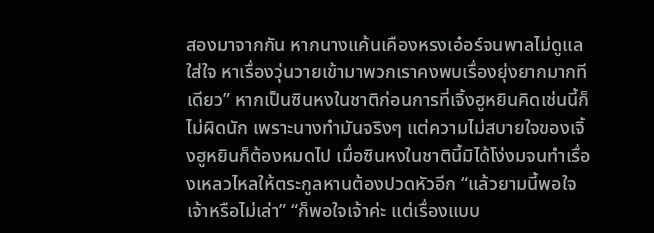สองมาจากกัน หากนางแค้นเคืองหรงเอ๋อร์จนพาลไม่ดูแลใส่ใจ หาเรื่องวุ่นวายเข้ามาพวกเราคงพบเรื่องยุ่งยากมากทีเดียว” หากเป็นซินหงในชาติก่อนการที่เจิ้งฮูหยินคิดเช่นนี้ก็ไม่ผิดนัก เพราะนางทำมันจริงๆ แต่ความไม่สบายใจของเจิ้งฮูหยินก็ต้องหมดไป เมื่อซินหงในชาตินี้มิได้โง่งมจนทำเรื่องเหลวไหลให้ตระกูลหานต้องปวดหัวอีก “แล้วยามนี้พอใจเจ้าหรือไม่เล่า” “ก็พอใจเจ้าค่ะ แต่เรื่องแบบ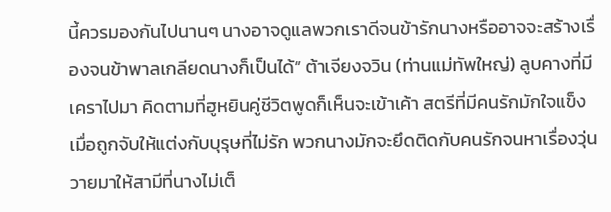นี้ควรมองกันไปนานๆ นางอาจดูแลพวกเราดีจนข้ารักนางหรืออาจจะสร้างเรื่องจนข้าพาลเกลียดนางก็เป็นได้” ต้าเจียงจวิน (ท่านแม่ทัพใหญ่) ลูบคางที่มีเคราไปมา คิดตามที่ฮูหยินคู่ชีวิตพูดก็เห็นจะเข้าเค้า สตรีที่มีคนรักมักใจแข็งเมื่อถูกจับให้แต่งกับบุรุษที่ไม่รัก พวกนางมักจะยึดติดกับคนรักจนหาเรื่องวุ่นวายมาให้สามีที่นางไม่เต็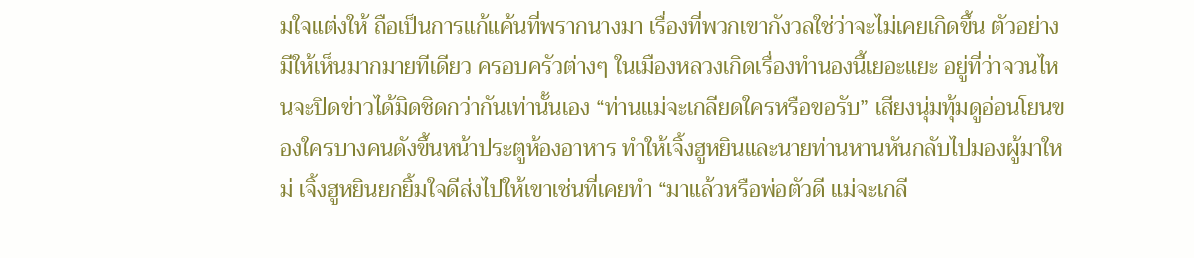มใจแต่งให้ ถือเป็นการแก้แค้นที่พรากนางมา เรื่องที่พวกเขากังวลใช่ว่าจะไม่เคยเกิดขึ้น ตัวอย่างมีให้เห็นมากมายทีเดียว ครอบครัวต่างๆ ในเมืองหลวงเกิดเรื่องทำนองนี้เยอะแยะ อยู่ที่ว่าจวนไหนจะปิดข่าวได้มิดชิดกว่ากันเท่านั้นเอง “ท่านแม่จะเกลียดใครหรือขอรับ” เสียงนุ่มทุ้มดูอ่อนโยนของใครบางคนดังขึ้นหน้าประตูห้องอาหาร ทำให้เจิ้งฮูหยินและนายท่านหานหันกลับไปมองผู้มาใหม่ เจิ้งฮูหยินยกยิ้มใจดีส่งไปให้เขาเช่นที่เคยทำ “มาแล้วหรือพ่อตัวดี แม่จะเกลี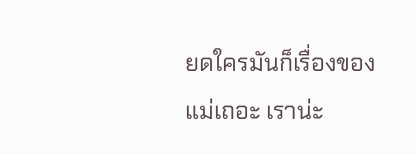ยดใครมันก็เรื่องของแม่เถอะ เราน่ะ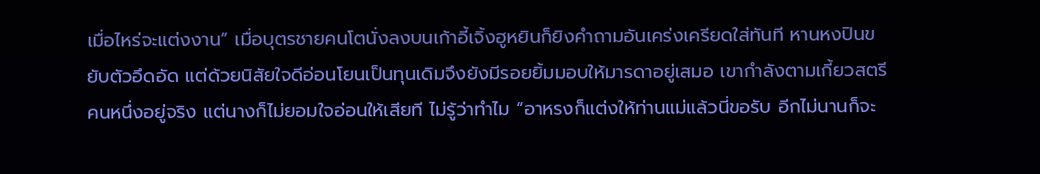เมื่อไหร่จะแต่งงาน” เมื่อบุตรชายคนโตนั่งลงบนเก้าอี้เจิ้งฮูหยินก็ยิงคำถามอันเคร่งเครียดใส่ทันที หานหงปินขยับตัวอึดอัด แต่ด้วยนิสัยใจดีอ่อนโยนเป็นทุนเดิมจึงยังมีรอยยิ้มมอบให้มารดาอยู่เสมอ เขากำลังตามเกี้ยวสตรีคนหนึ่งอยู่จริง แต่นางก็ไม่ยอมใจอ่อนให้เสียที ไม่รู้ว่าทำไม “อาหรงก็แต่งให้ท่านแม่แล้วนี่ขอรับ อีกไม่นานก็จะ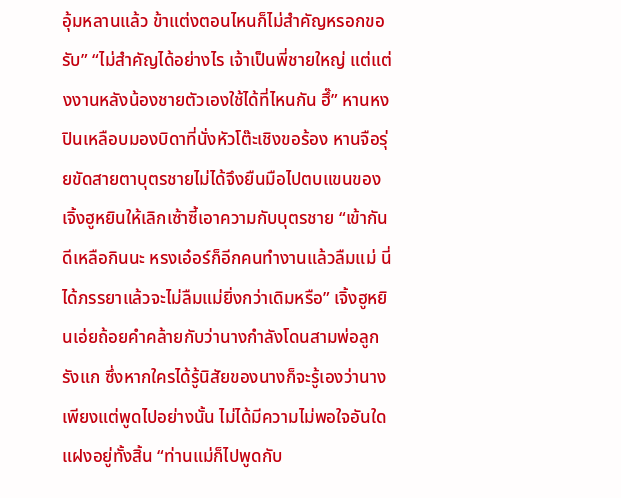อุ้มหลานแล้ว ข้าแต่งตอนไหนก็ไม่สำคัญหรอกขอรับ” “ไม่สำคัญได้อย่างไร เจ้าเป็นพี่ชายใหญ่ แต่แต่งงานหลังน้องชายตัวเองใช้ได้ที่ไหนกัน ฮึ๊” หานหงปินเหลือบมองบิดาที่นั่งหัวโต๊ะเชิงขอร้อง หานจือรุ่ยขัดสายตาบุตรชายไม่ได้จึงยืนมือไปตบแขนของเจิ้งฮูหยินให้เลิกเซ้าซี้เอาความกับบุตรชาย “เข้ากันดีเหลือกินนะ หรงเอ๋อร์ก็อีกคนทำงานแล้วลืมแม่ นี่ได้ภรรยาแล้วจะไม่ลืมแม่ยิ่งกว่าเดิมหรือ” เจิ้งฮูหยินเอ่ยถ้อยคำคล้ายกับว่านางกำลังโดนสามพ่อลูกรังแก ซึ่งหากใครได้รู้นิสัยของนางก็จะรู้เองว่านางเพียงแต่พูดไปอย่างนั้น ไม่ได้มีความไม่พอใจอันใดแฝงอยู่ทั้งสิ้น “ท่านแม่ก็ไปพูดกับ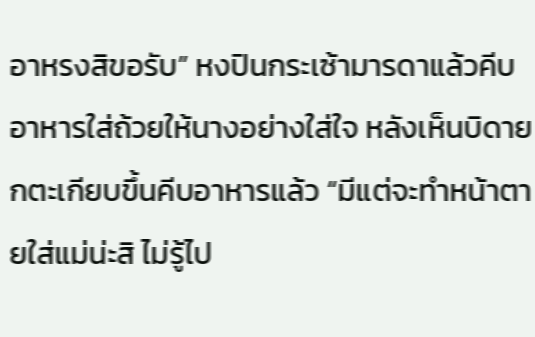อาหรงสิขอรับ” หงปินกระเซ้ามารดาแล้วคีบอาหารใส่ถ้วยให้นางอย่างใส่ใจ หลังเห็นบิดายกตะเกียบขึ้นคีบอาหารแล้ว “มีแต่จะทำหน้าตายใส่แม่น่ะสิ ไม่รู้ไป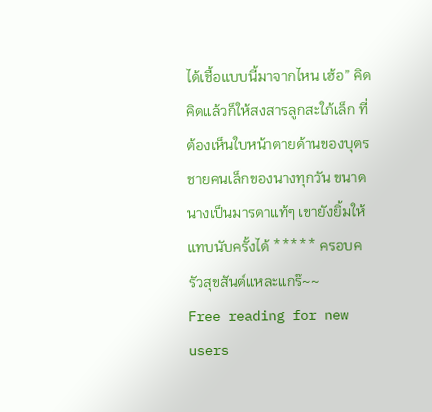ได้เชื้อแบบนี้มาจากไหน เฮ้อ” คิดคิดแล้วก็ให้สงสารลูกสะใภ้เล็ก ที่ต้องเห็นใบหน้าตายด้านของบุตรชายคนเล็กของนางทุกวัน ขนาดนางเป็นมารดาแท้ๆ เขายังยิ้มให้แทบนับครั้งได้ ***** ครอบครัวสุขสันต์แหละแกร๊~~
Free reading for new users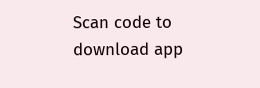Scan code to download app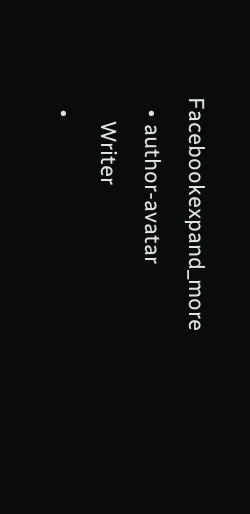Facebookexpand_more
  • author-avatar
    Writer
  •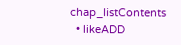chap_listContents
  • likeADD